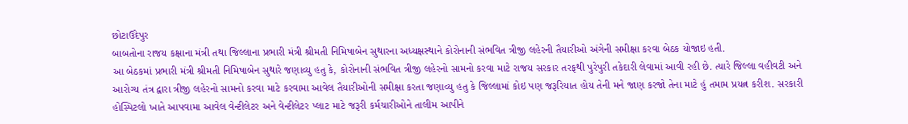છોટાઉદેપુર
બાબતોના રાજય કક્ષાના મંત્રી તથા જિલ્લાના પ્રભારી મંત્રી શ્રીમતી નિમિષાબેન સુથારના અધ્યક્ષસ્થાને કોરોનાની સંભવિત ત્રીજી લહેરની તૈયારીઓ અંગેની સમીક્ષા કરવા બેઠક યોજાઇ હતી.
આ બેઠકમાં પ્રભારી મંત્રી શ્રીમતી નિમિષાબેન સુથારે જણાવ્યુ હતુ કે, કોરોનાની સંભવિત ત્રીજી લહેરનો સામનો કરવા માટે રાજય સરકાર તરફથી પુરેપુરી તકેદારી લેવામાં આવી રહી છે. ત્યારે જિલ્લા વહીવટી અને આરોગ્ય તંત્ર દ્વારા ત્રીજી લહેરનો સામનો કરવા માટે કરવામા આવેલ તૈયારીઓની સમીક્ષા કરતા જણાવ્યુ હતુ કે જિલ્લામાં કોઇ પણ જરૂરિયાત હોય તેની મને જાણ કરજો તેના માટે હું તમામ પ્રયત્ન કરીશ. સરકારી હોસ્પિટલો ખાતે આપવામા આવેલ વેન્ટીલેટર અને વેન્ટીલેટર પ્લાટ માટે જરૂરી કર્મચારીઓને તાલીમ આપીને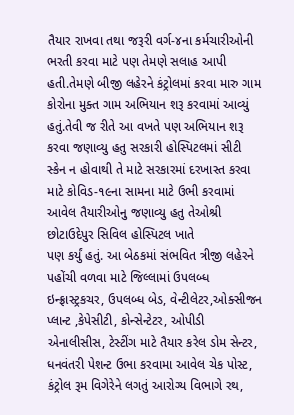તૈયાર રાખવા તથા જરૂરી વર્ગ-૪ના કર્મચારીઓની ભરતી કરવા માટે પણ તેમણે સલાહ આપી હતી.તેમણે બીજી લહેરને કંટ્રોલમાં કરવા મારુ ગામ કોરોના મુક્ત ગામ અભિયાન શરૂ કરવામાં આવ્યું હતું.તેવી જ રીતે આ વખતે પણ અભિયાન શરૂ કરવા જણાવ્યુ હતુ સરકારી હોસ્પિટલમાં સીટી સ્કેન ન હોવાથી તે માટે સરકારમાં દરખાસ્ત કરવા માટે કોવિડ-૧૯ના સામના માટે ઉભી કરવામાં આવેલ તૈયારીઓનુ જણાવ્યુ હતુ તેઓશ્રી છોટાઉદેપુર સિવિલ હોસ્પિટલ ખાતે
પણ કર્યું હતું. આ બેઠકમાં સંભવિત ત્રીજી લહેરને પહોંચી વળવા માટે જિલ્લામાં ઉપલબ્ધ ઇન્ફ્રાસ્ટ્રકચર, ઉપલબ્ધ બેડ, વેન્ટીલેટર,ઓક્સીજન પ્લાન્ટ ,કેપેસીટી, કોન્સેન્ટેટર, ઓપીડી એનાલીસીસ, ટેસ્ટીંગ માટે તૈયાર કરેલ ડોમ સેન્ટર, ધનવંતરી પેશન્ટ ઉભા કરવામા આવેલ ચેક પોસ્ટ, કંટ્રોલ રૂમ વિગેરેને લગતું આરોગ્ય વિભાગે રથ,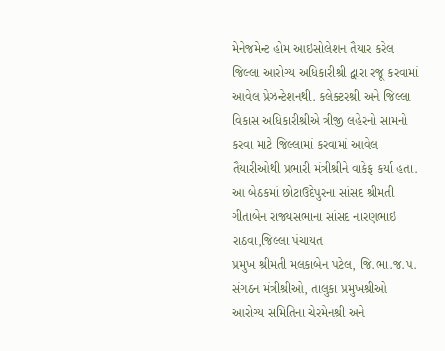મેનેજમેન્ટ હોમ આઇસોલેશન તૈયાર કરેલ જિલ્લા આરોગ્ય અધિકારીશ્રી દ્વારા રજૂ કરવામાં આવેલ પ્રેઝન્ટેશનથી. કલેક્ટરશ્રી અને જિલ્લા વિકાસ અધિકારીશ્રીએ ત્રીજી લહેરનો સામનો કરવા માટે જિલ્લામાં કરવામાં આવેલ તૈયારીઓથી પ્રભારી મંત્રીશ્રીને વાકેફ કર્યા હતા.
આ બેઠકમાં છોટાઉદેપુરના સાંસદ શ્રીમતી ગીતાબેન રાજ્યસભાના સાંસદ નારણભાઇ રાઠવા,જિલ્લા પંચાયત
પ્રમુખ શ્રીમતી મલકાબેન પટેલ, જિ.ભા.જ.પ. સંગઠન મંત્રીશ્રીઓ, તાલુકા પ્રમુખશ્રીઓ આરોગ્ય સમિતિના ચેરમેનશ્રી અને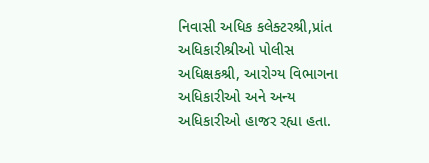નિવાસી અધિક કલેક્ટરશ્રી,પ્રાંત અધિકારીશ્રીઓ પોલીસ અધિક્ષકશ્રી, આરોગ્ય વિભાગના અધિકારીઓ અને અન્ય
અધિકારીઓ હાજર રહ્યા હતા.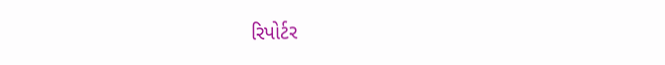રિપોર્ટર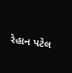રેહાન પટેલ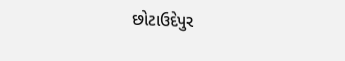છોટાઉદેપુર